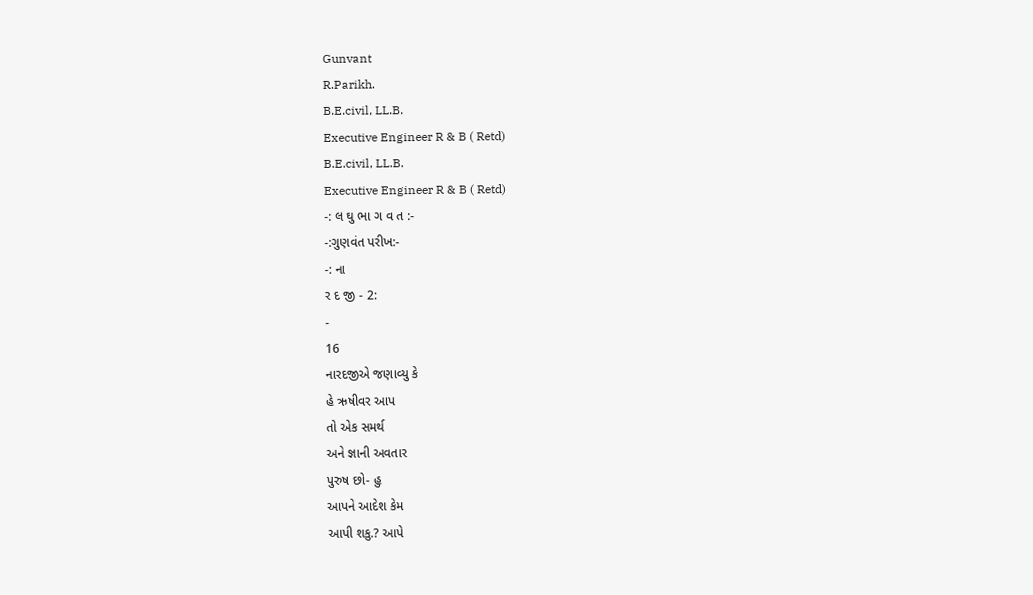Gunvant
R.Parikh.
B.E.civil, LL.B.
Executive Engineer R & B ( Retd)
B.E.civil, LL.B.
Executive Engineer R & B ( Retd)
-: લ ઘુ ભા ગ વ ત :-
-:ગુણવંત પરીખ:-
-: ના
ર દ જી - 2:
-
16
નારદજીએ જણાવ્યુ કે
હે ઋષીવર આપ
તો એક સમર્થ
અને જ્ઞાની અવતાર
પુરુષ છો- હુ
આપને આદેશ કેમ
આપી શકુ.? આપે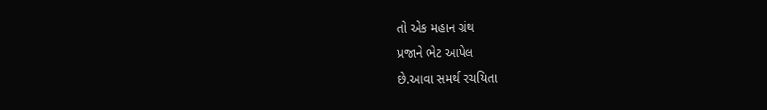તો એક મહાન ગ્રંથ
પ્રજાને ભેટ આપેલ
છે.આવા સમર્થ રચયિતા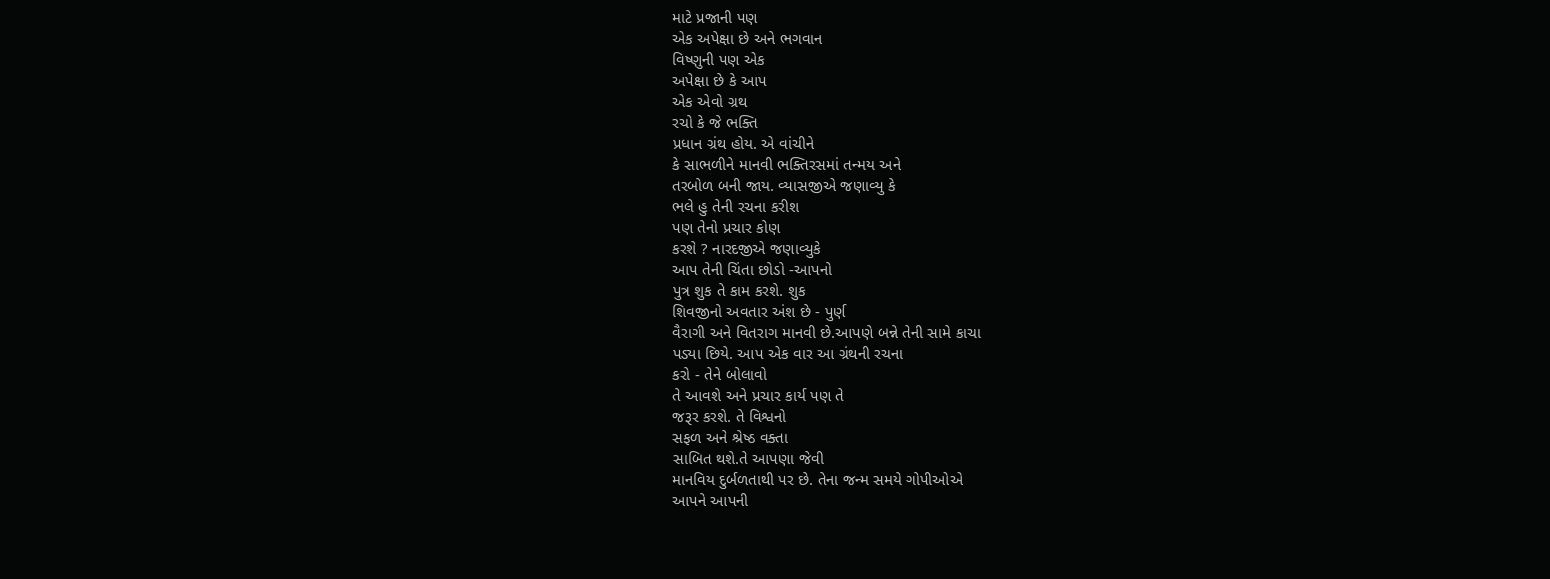માટે પ્રજાની પણ
એક અપેક્ષા છે અને ભગવાન
વિષ્ણુની પણ એક
અપેક્ષા છે કે આપ
એક એવો ગ્રથ
રચો કે જે ભક્તિ
પ્રધાન ગ્રંથ હોય. એ વાંચીને
કે સાભળીને માનવી ભક્તિરસમાં તન્મય અને
તરબોળ બની જાય. વ્યાસજીએ જણાવ્યુ કે
ભલે હુ તેની રચના કરીશ
પણ તેનો પ્રચાર કોણ
કરશે ? નારદજીએ જણાવ્યુકે
આપ તેની ચિંતા છોડો -આપનો
પુત્ર શુક તે કામ કરશે. શુક
શિવજીનો અવતાર અંશ છે - પુર્ણ
વૈરાગી અને વિતરાગ માનવી છે.આપણે બન્ને તેની સામે કાચા
પડ્યા છિયે. આપ એક વાર આ ગ્રંથની રચના
કરો - તેને બોલાવો
તે આવશે અને પ્રચાર કાર્ય પણ તે
જરૂર કરશે. તે વિશ્વનો
સફળ અને શ્રેષ્ઠ વક્તા
સાબિત થશે.તે આપણા જેવી
માનવિય દુર્બળતાથી પર છે. તેના જન્મ સમયે ગોપીઓએ
આપને આપની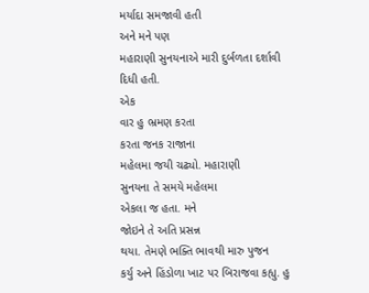મર્યાદા સમજાવી હતી
અને મને પણ
મહારાણી સુનયનાએ મારી દુર્બળતા દર્શાવી
દિધી હતી.
એક
વાર હુ ભ્રમણ કરતા
કરતા જનક રાજાના
મહેલમા જયી ચઢ્યો. મહારાણી
સુનયના તે સમયે મહેલમા
એકલા જ હતા. મને
જોઇને તે અતિ પ્રસન્ન
થયા. તેમણે ભક્તિ ભાવથી મારુ પુજન
કર્યુ અને હિંડોળા ખાટ પર બિરાજવા કહ્યુ. હુ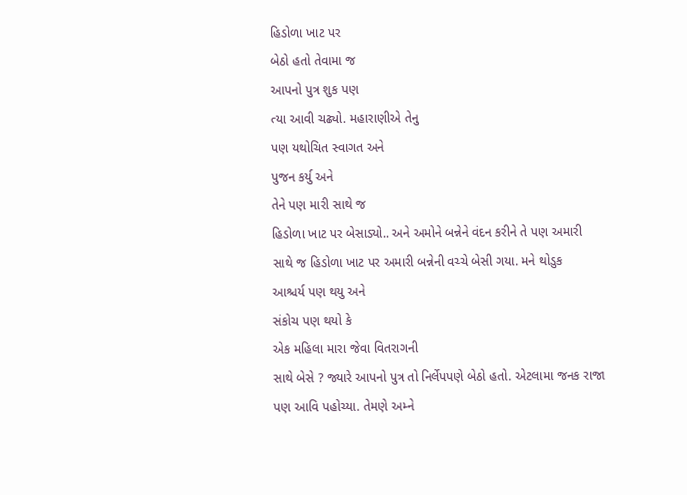હિડોળા ખાટ પર
બેઠો હતો તેવામા જ
આપનો પુત્ર શુક પણ
ત્યા આવી ચઢ્યો. મહારાણીએ તેનુ
પણ યથોચિત સ્વાગત અને
પુજન કર્યુ અને
તેને પણ મારી સાથે જ
હિડોળા ખાટ પર બેસાડ્યો.. અને અમોને બન્નેને વંદન કરીને તે પણ અમારી
સાથે જ હિડોળા ખાટ પર અમારી બન્નેની વચ્ચે બેસી ગયા. મને થોડુક
આશ્ચર્ય પણ થયુ અને
સંકોચ પણ થયો કે
એક મહિલા મારા જેવા વિતરાગની
સાથે બેસે ? જ્યારે આપનો પુત્ર તો નિર્લેપપણે બેઠો હતો. એટલામા જનક રાજા
પણ આવિ પહોચ્યા. તેમણે અમ્ને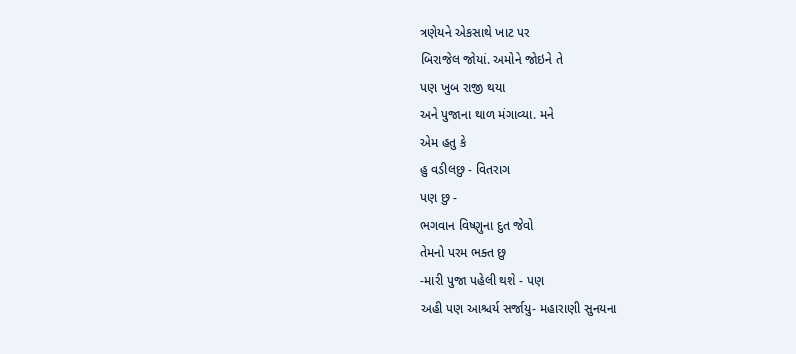ત્રણેયને એકસાથે ખાટ પર
બિરાજેલ જોયાં. અમોને જોઇને તે
પણ ખુબ રાજી થયા
અને પુજાના થાળ મંગાવ્યા. મને
એમ હતુ કે
હુ વડીલછુ - વિતરાગ
પણ છુ -
ભગવાન વિષ્ણુના દુત જેવો
તેમનો પરમ ભક્ત છુ
-મારી પુજા પહેલી થશે - પણ
અહી પણ આશ્ચર્ય સર્જાયુ- મહારાણી સુનયના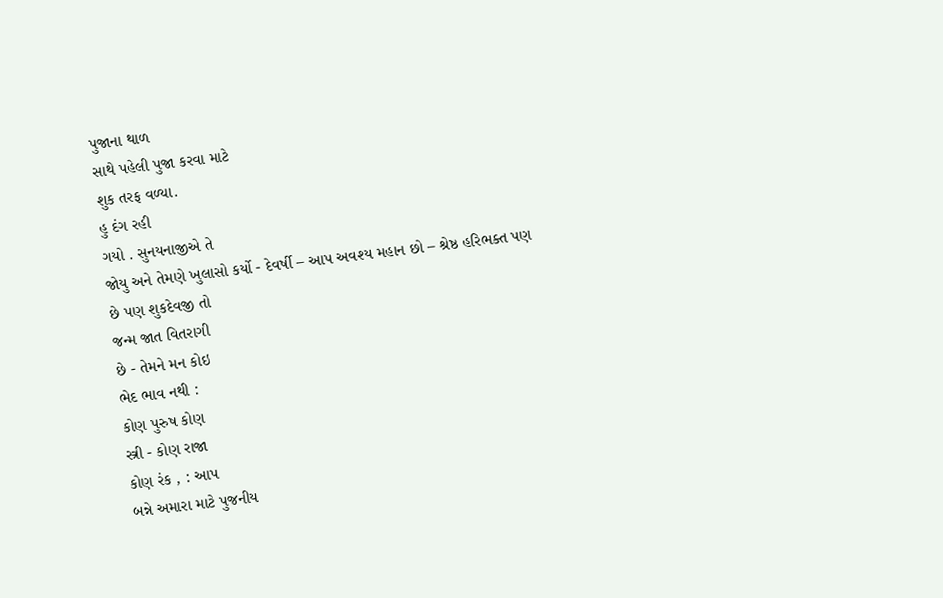પુજાના થાળ
સાથે પહેલી પુજા કરવા માટે
શુક તરફ વળ્યા.
હુ દંગ રહી
ગયો . સુનયનાજીએ તે
જોયુ અને તેમણે ખુલાસો કર્યો - દેવર્ષી – આપ અવશ્ય મહાન છો – શ્રેષ્ઠ હરિભક્ત પણ
છે પણ શુકદેવજી તો
જન્મ જાત વિતરાગી
છે - તેમને મન કોઇ
ભેદ ભાવ નથી :
કોણ પુરુષ કોણ
સ્ત્રી - કોણ રાજા
કોણ રંક , : આપ
બન્ને અમારા માટે પુજનીય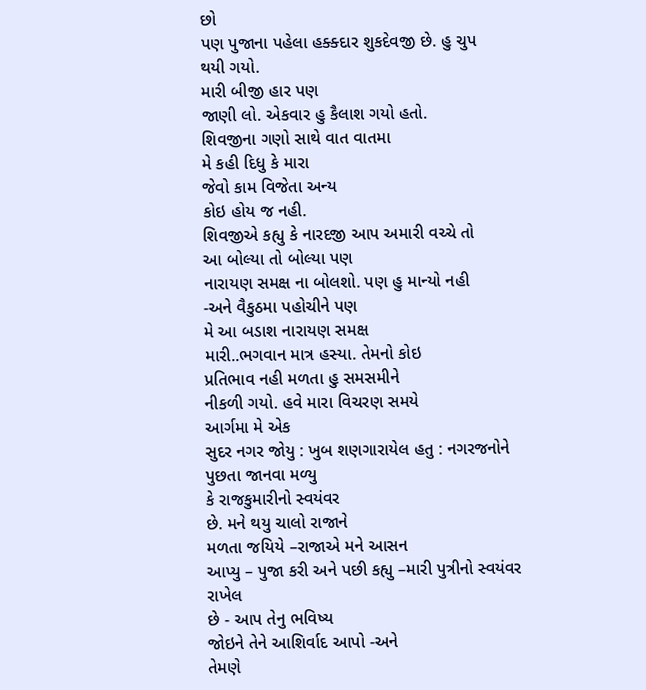છો
પણ પુજાના પહેલા હક્ક્દાર શુકદેવજી છે. હુ ચુપ
થયી ગયો.
મારી બીજી હાર પણ
જાણી લો. એકવાર હુ કૈલાશ ગયો હતો.
શિવજીના ગણો સાથે વાત વાતમા
મે કહી દિધુ કે મારા
જેવો કામ વિજેતા અન્ય
કોઇ હોય જ નહી.
શિવજીએ કહ્યુ કે નારદજી આપ અમારી વચ્ચે તો
આ બોલ્યા તો બોલ્યા પણ
નારાયણ સમક્ષ ના બોલશો. પણ હુ માન્યો નહી
-અને વૈકુઠમા પહોચીને પણ
મે આ બડાશ નારાયણ સમક્ષ
મારી..ભગવાન માત્ર હસ્યા. તેમનો કોઇ
પ્રતિભાવ નહી મળતા હુ સમસમીને
નીકળી ગયો. હવે મારા વિચરણ સમયે
આર્ગમા મે એક
સુદર નગર જોયુ : ખુબ શણગારાયેલ હતુ : નગરજનોને પુછતા જાનવા મળ્યુ
કે રાજકુમારીનો સ્વયંવર
છે. મને થયુ ચાલો રાજાને
મળતા જયિયે –રાજાએ મને આસન
આપ્યુ – પુજા કરી અને પછી કહ્યુ –મારી પુત્રીનો સ્વયંવર રાખેલ
છે - આપ તેનુ ભવિષ્ય
જોઇને તેને આશિર્વાદ આપો -અને
તેમણે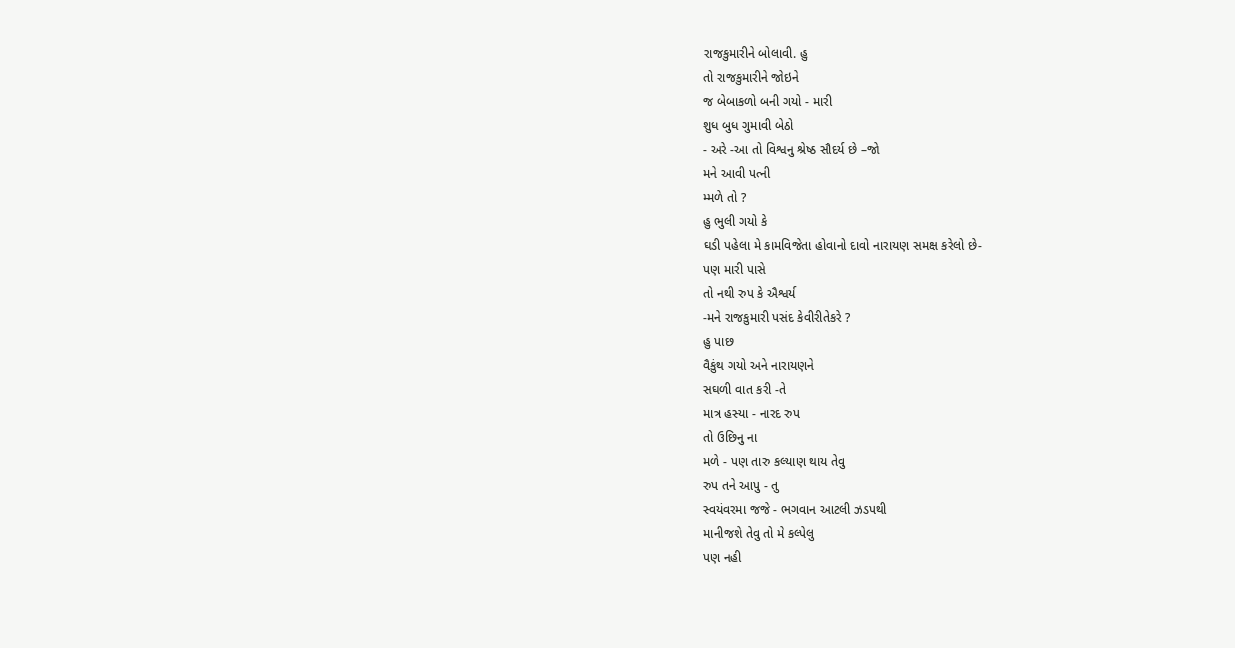રાજકુમારીને બોલાવી. હુ
તો રાજકુમારીને જોઇને
જ બેબાકળો બની ગયો - મારી
શુધ બુધ ગુમાવી બેઠો
- અરે -આ તો વિશ્વનુ શ્રેષ્ઠ સૌદર્ય છે –જો
મને આવી પત્ની
મ્મળે તો ?
હુ ભુલી ગયો કે
ઘડી પહેલા મે કામવિજેતા હોવાનો દાવો નારાયણ સમક્ષ કરેલો છે-
પણ મારી પાસે
તો નથી રુપ કે ઐશ્વર્ય
-મને રાજકુમારી પસંદ કેવીરીતેકરે ?
હુ પાછ
વૈકુંથ ગયો અને નારાયણને
સઘળી વાત કરી -તે
માત્ર હસ્યા - નારદ રુપ
તો ઉછિનુ ના
મળે - પણ તારુ કલ્યાણ થાય તેવુ
રુપ તને આપુ - તુ
સ્વયંવરમા જજે - ભગવાન આટલી ઝડપથી
માનીજશે તેવુ તો મે કલ્પેલુ
પણ નહી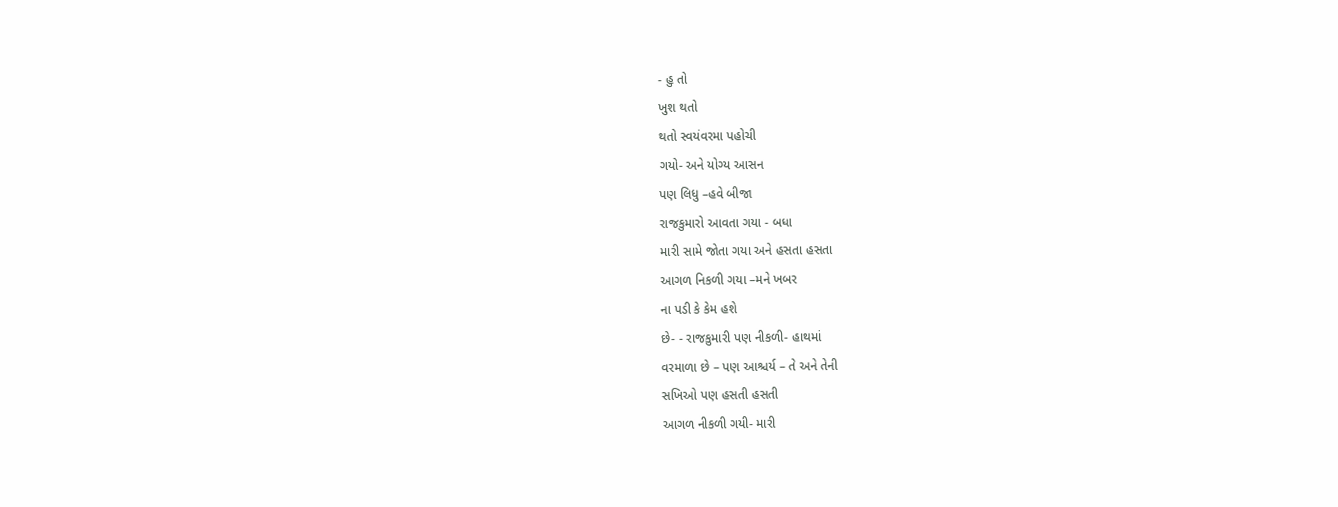- હુ તો
ખુશ થતો
થતો સ્વયંવરમા પહોચી
ગયો- અને યોગ્ય આસન
પણ લિધુ –હવે બીજા
રાજકુમારો આવતા ગયા - બધા
મારી સામે જોતા ગયા અને હસતા હસતા
આગળ નિકળી ગયા –મને ખબર
ના પડી કે કેમ હશે
છે- - રાજકુમારી પણ નીકળી- હાથમાં
વરમાળા છે – પણ આશ્ચર્ય – તે અને તેની
સખિઓ પણ હસતી હસતી
આગળ નીકળી ગયી- મારી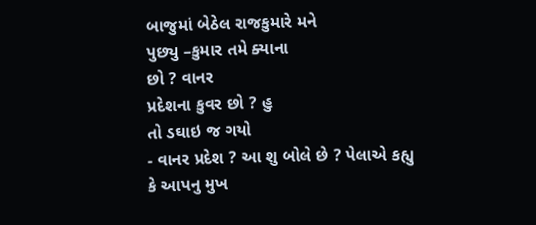બાજુમાં બેઠેલ રાજકુમારે મને
પુછ્યુ –કુમાર તમે ક્યાના
છો ? વાનર
પ્રદેશના કુવર છો ? હુ
તો ડઘાઇ જ ગયો
- વાનર પ્રદેશ ? આ શુ બોલે છે ? પેલાએ કહ્યુ
કે આપનુ મુખ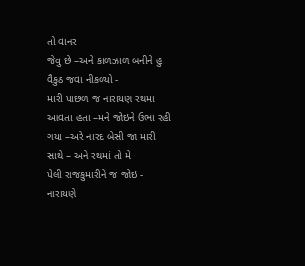તો વાનર
જેવુ છે –અને કાળઝાળ બનીને હુ
વૈકુઠ જવા નીકળ્યો -
મારી પાછળ જ નારાયણ રથમા
આવતા હતા –મને જોઇને ઉભા રહી
ગયા –અરે નારદ બેસી જા મારી
સાથે – અને રથમાં તો મે
પેલી રાજકુમારીને જ જોઇ -
નારાયણે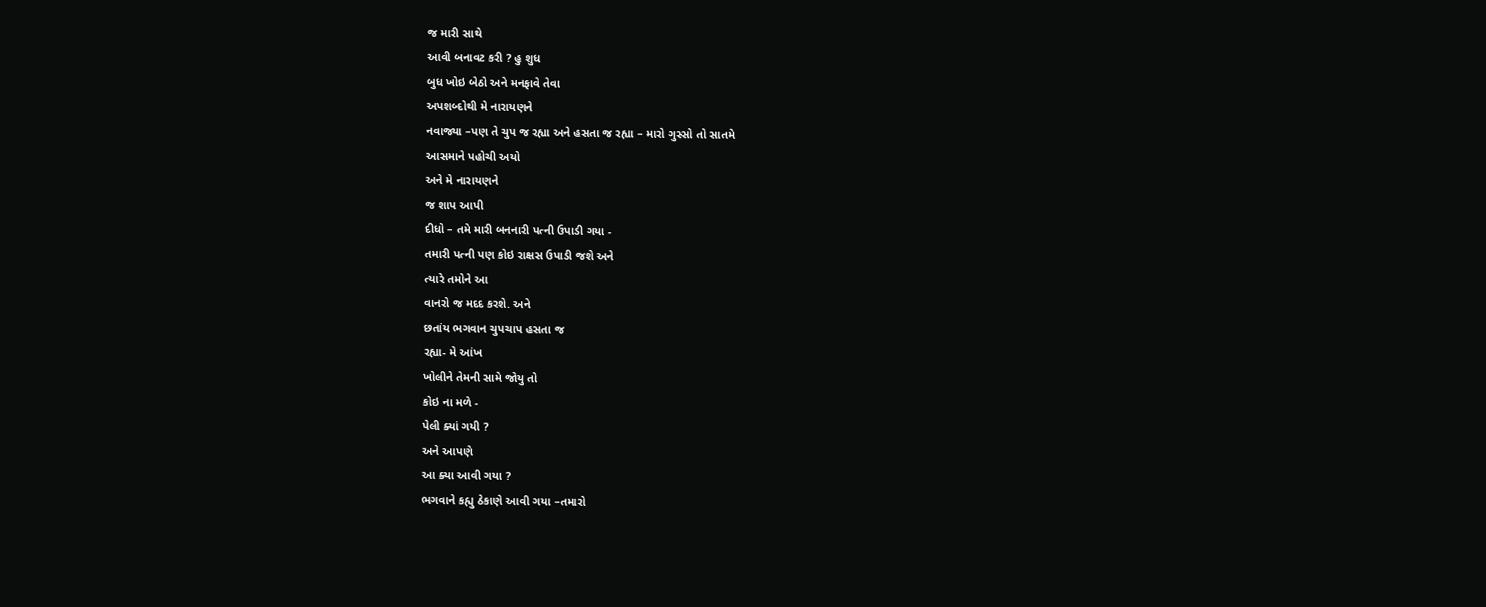જ મારી સાથે
આવી બનાવટ કરી ? હુ શુધ
બુધ ખોઇ બેઠો અને મનફાવે તેવા
અપશબ્દોથી મે નારાયણને
નવાજ્યા –પણ તે ચુપ જ રહ્યા અને હસતા જ રહ્યા – મારો ગુસ્સો તો સાતમે
આસમાને પહોચી અયો
અને મે નારાયણને
જ શાપ આપી
દીધો – તમે મારી બનનારી પત્ની ઉપાડી ગયા -
તમારી પત્ની પણ કોઇ રાક્ષસ ઉપાડી જશે અને
ત્યારે તમોને આ
વાનરો જ મદદ કરશે. અને
છતાંય ભગવાન ચુપચાપ હસતા જ
રહ્યા- મે આંખ
ખોલીને તેમની સામે જોયુ તો
કોઇ ના મળે -
પેલી ક્યાં ગયી ?
અને આપણે
આ ક્યા આવી ગયા ?
ભગવાને કહ્યુ ઠેકાણે આવી ગયા –તમારો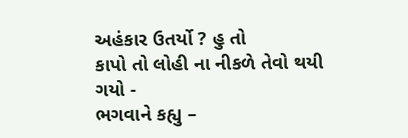અહંકાર ઉતર્યો ? હુ તો
કાપો તો લોહી ના નીકળે તેવો થયી ગયો -
ભગવાને કહ્યુ –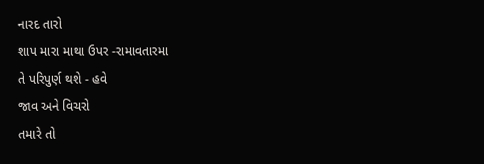નારદ તારો
શાપ મારા માથા ઉપર -રામાવતારમા
તે પરિપુર્ણ થશે - હવે
જાવ અને વિચરો
તમારે તો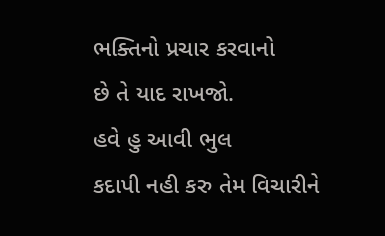ભક્તિનો પ્રચાર કરવાનો
છે તે યાદ રાખજો.
હવે હુ આવી ભુલ
કદાપી નહી કરુ તેમ વિચારીને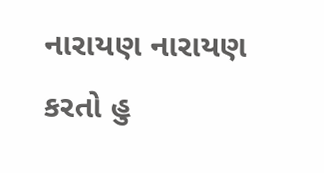નારાયણ નારાયણ કરતો હુ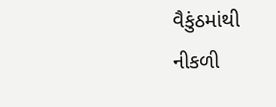વૈકુંઠમાંથી
નીકળી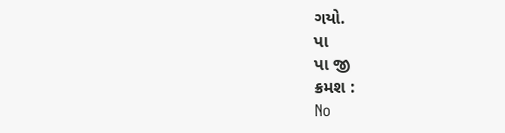ગયો.
પા
પા જી
ક્રમશ :
No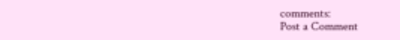comments:
Post a Comment